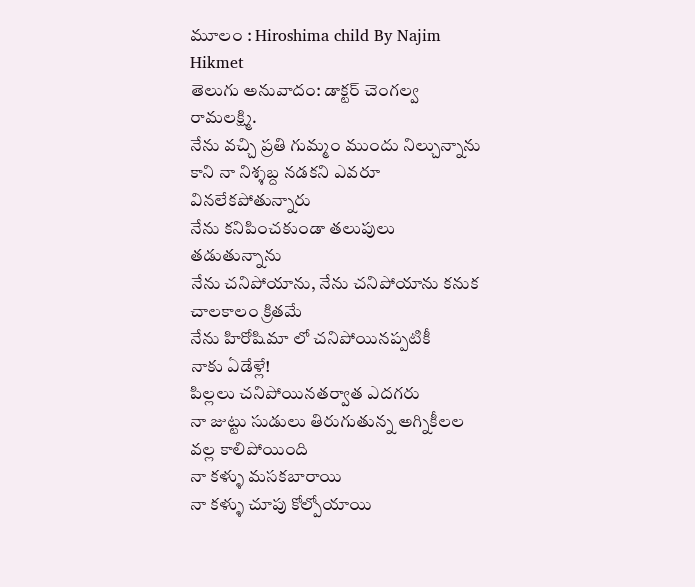మూలం : Hiroshima child By Najim Hikmet
తెలుగు అనువాదం: డాక్టర్ చెంగల్వ రామలక్ష్మి.
నేను వచ్చి ప్రతి గుమ్మం ముందు నిల్చున్నాను
కాని నా నిశ్శబ్ద నడకని ఎవరూ వినలేకపోతున్నారు
నేను కనిపించకుండా తలుపులు తడుతున్నాను
నేను చనిపోయాను, నేను చనిపోయాను కనుక
చాలకాలం క్రితమే
నేను హిరోషిమా లో చనిపోయినప్పటికీ
నాకు ఏడేళ్లే!
పిల్లలు చనిపోయినతర్వాత ఎదగరు
నా జుట్టు సుడులు తిరుగుతున్న అగ్నికీలల వల్ల కాలిపోయింది
నా కళ్ళు మసకబారాయి
నా కళ్ళు చూపు కోల్పోయాయి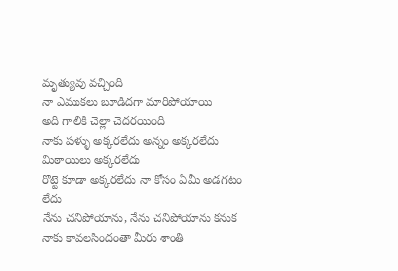మృత్యువు వచ్చింది
నా ఎముకలు బూడిదగా మారిపోయాయి
అది గాలికి చెల్లా చెదరయింది
నాకు పళ్ళు అక్కరలేదు అన్నం అక్కరలేదు
మిఠాయిలు అక్కరలేదు
రొట్టె కూడా అక్కరలేదు నా కోసం ఏమీ అడగటం లేదు
నేను చనిపోయాను, నేను చనిపోయాను కనుక
నాకు కావలసిందంతా మీరు శాంతి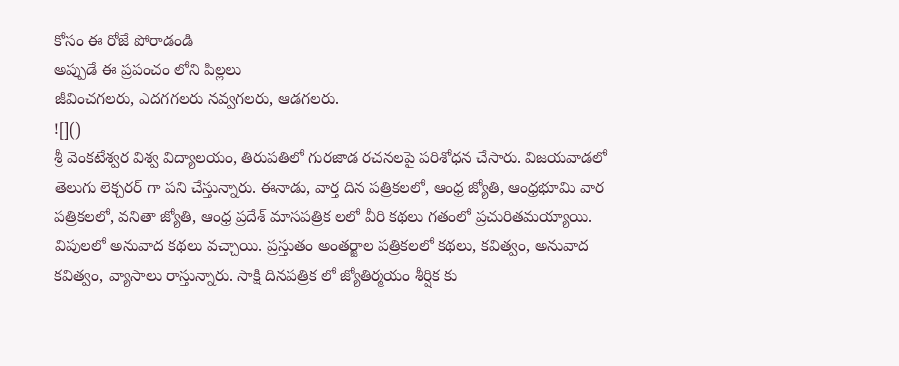కోసం ఈ రోజే పోరాడండి
అప్పుడే ఈ ప్రపంచం లోని పిల్లలు
జీవించగలరు, ఎదగగలరు నవ్వగలరు, ఆడగలరు.
![]()
శ్రీ వెంకటేశ్వర విశ్వ విద్యాలయం, తిరుపతిలో గురజాడ రచనలపై పరిశోధన చేసారు. విజయవాడలో తెలుగు లెక్చరర్ గా పని చేస్తున్నారు. ఈనాడు, వార్త దిన పత్రికలలో, ఆంధ్ర జ్యోతి, ఆంధ్రభూమి వార పత్రికలలో, వనితా జ్యోతి, ఆంధ్ర ప్రదేశ్ మాసపత్రిక లలో వీరి కథలు గతంలో ప్రచురితమయ్యాయి. విపులలో అనువాద కథలు వచ్చాయి. ప్రస్తుతం అంతర్జాల పత్రికలలో కథలు, కవిత్వం, అనువాద కవిత్వం, వ్యాసాలు రాస్తున్నారు. సాక్షి దినపత్రిక లో జ్యోతిర్మయం శీర్షిక కు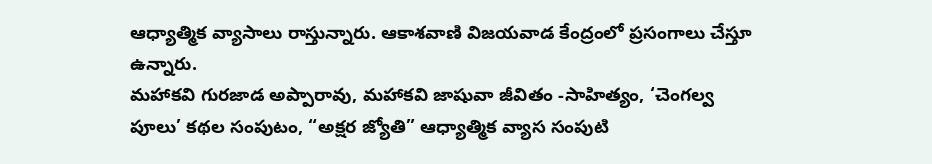ఆధ్యాత్మిక వ్యాసాలు రాస్తున్నారు. ఆకాశవాణి విజయవాడ కేంద్రంలో ప్రసంగాలు చేస్తూ ఉన్నారు.
మహాకవి గురజాడ అప్పారావు, మహాకవి జాషువా జీవితం -సాహిత్యం, ‘చెంగల్వ పూలు’ కథల సంపుటం, “అక్షర జ్యోతి” ఆధ్యాత్మిక వ్యాస సంపుటి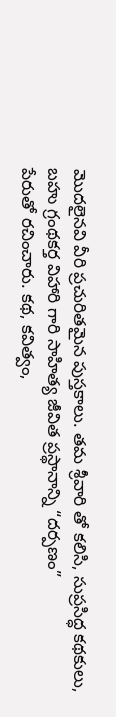మొదలైనవి వీరి ప్రచురితమైన పుస్తకాలు. తమ శ్రీవారి తో కలిసి, సుప్రసిద్ధ కథకులు, బహు గ్రంథకర్త విహారి గారి సాహిత్య జీవిత ప్రస్థానాన్ని “దర్పణం”
పేరుతో రచించారు. కథ, కవిత్వం,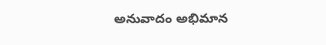అనువాదం అభిమాన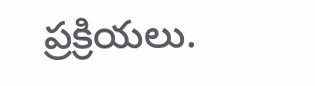ప్రక్రియలు.